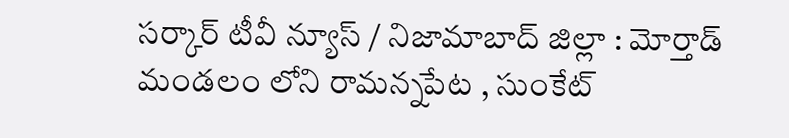సర్కార్ టీవీ న్యూస్ / నిజామాబాద్ జిల్లా : మోర్తాడ్ మండలం లోని రామన్నపేట , సుంకేట్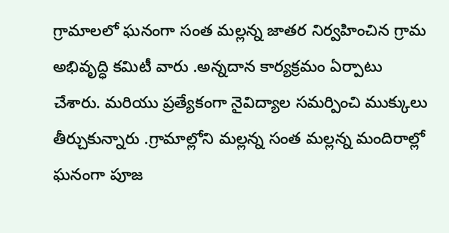గ్రామాలలో ఘనంగా సంత మల్లన్న జాతర నిర్వహించిన గ్రామ అభివృద్ధి కమిటీ వారు .అన్నదాన కార్యక్రమం ఏర్పాటు చేశారు. మరియు ప్రత్యేకంగా నైవిద్యాల సమర్పించి ముక్కులు తీర్చుకున్నారు .గ్రామాల్లోని మల్లన్న సంత మల్లన్న మందిరాల్లో ఘనంగా పూజ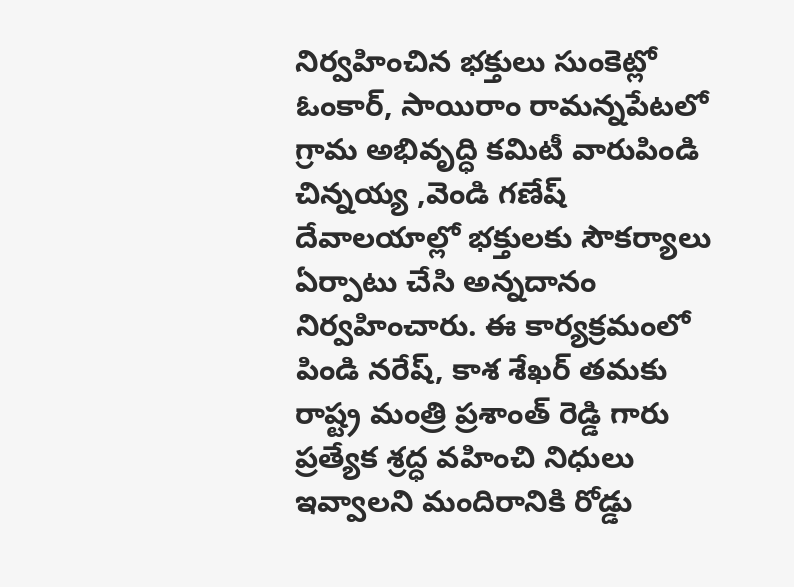నిర్వహించిన భక్తులు సుంకెట్లో ఓంకార్, సాయిరాం రామన్నపేటలో గ్రామ అభివృద్ధి కమిటీ వారుపిండి చిన్నయ్య ,వెండి గణేష్ దేవాలయాల్లో భక్తులకు సౌకర్యాలు ఏర్పాటు చేసి అన్నదానం నిర్వహించారు. ఈ కార్యక్రమంలో పిండి నరేష్, కాశ శేఖర్ తమకు రాష్ట్ర మంత్రి ప్రశాంత్ రెడ్డి గారు ప్రత్యేక శ్రద్ధ వహించి నిధులు ఇవ్వాలని మందిరానికి రోడ్డు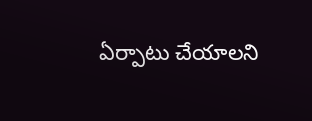ఏర్పాటు చేయాలని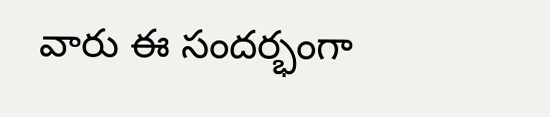వారు ఈ సందర్భంగా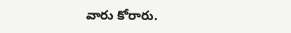వారు కోరారు.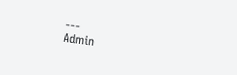---
Admin